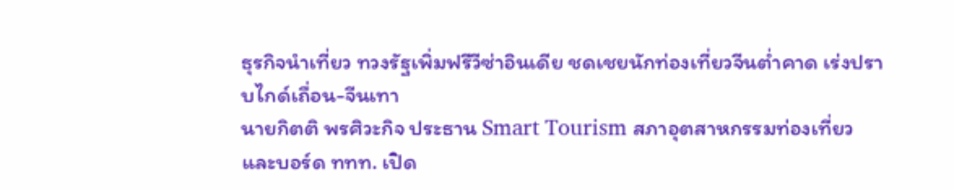ธุรกิจนำเที่ยว ทวงรัฐเพิ่มฟรีวีซ่าอินเดีย ชดเชยนักท่องเที่ยวจีนต่ำคาด เร่งปราบไกด์เถื่อน-จีนเทา
นายกิตติ พรศิวะกิจ ประธาน Smart Tourism สภาอุตสาหกรรมท่องเที่ยว และบอร์ด ททท. เปิด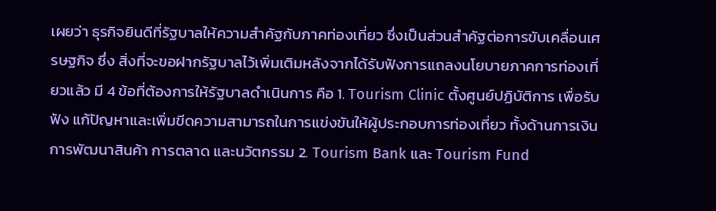เผยว่า ธุรกิจยินดีที่รัฐบาลให้ความสำคัฐกับภาคท่องเที่ยว ซึ่งเป็นส่วนสำคัฐต่อการขับเคลื่อนเศรษฐกิจ ซึ่ง สิ่งที่จะขอฝากรัฐบาลไว้เพิ่มเติมหลังจากได้รับฟังการแถลงนโยบายภาคการท่องเที่ยวแล้ว มี 4 ข้อที่ต้องการให้รัฐบาลดำเนินการ คือ 1. Tourism Clinic ตั้งศูนย์ปฏิบัติการ เพื่อรับฟัง แก้ปัญหาและเพิ่มขีดความสามารถในการแข่งขันให้ผู้ประกอบการท่องเที่ยว ทั้งด้านการเงิน การพัฒนาสินค้า การตลาด และนวัตกรรม 2. Tourism Bank และ Tourism Fund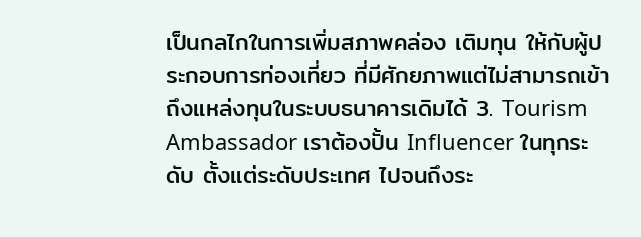เป็นกลไกในการเพิ่มสภาพคล่อง เติมทุน ให้กับผู้ประกอบการท่องเที่ยว ที่มีศักยภาพแต่ไม่สามารถเข้าถึงแหล่งทุนในระบบธนาคารเดิมได้ 3. Tourism Ambassador เราต้องปั้น Influencer ในทุกระดับ ตั้งแต่ระดับประเทศ ไปจนถึงระ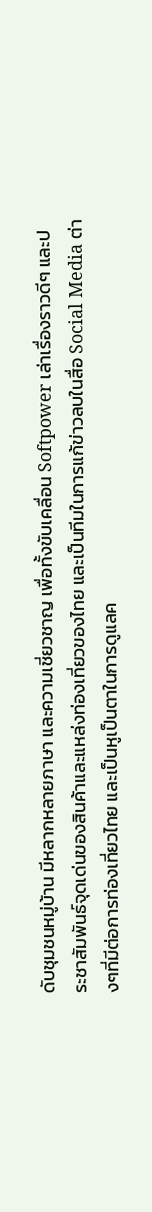ดับชุมชนหมู่บ้าน มีหลากหลายภาษา และความเชี่ยวชาญ เพื่อทั้งขับเคลื่อน Softpower เล่าเรื่องราวดีๆ และประชาสัมพันธ์จุดเด่นของสินค้าและแหล่งท่องเที่ยวของไทย และเป็นทีมในการแก้ข่าวลบในสื่อ Social Media ต่างๆที่มีต่อการท่องเที่ยวไทย และเป็นหูเป็นตาในการดูแลค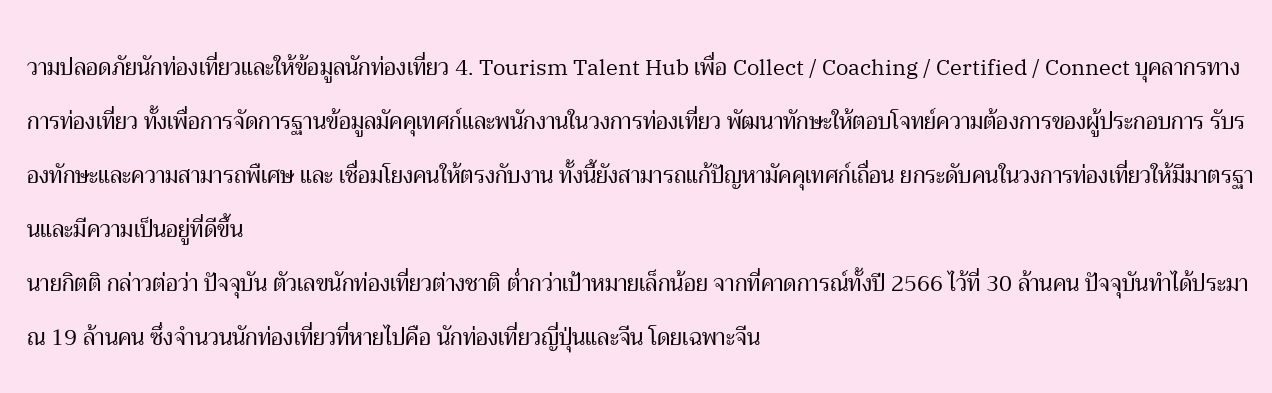วามปลอดภัยนักท่องเที่ยวและให้ข้อมูลนักท่องเที่ยว 4. Tourism Talent Hub เพื่อ Collect / Coaching / Certified / Connect บุคลากรทางการท่องเที่ยว ทั้งเพื่อการจัดการฐานข้อมูลมัคคุเทศก์และพนักงานในวงการท่องเที่ยว พัฒนาทักษะให้ตอบโจทย์ความต้องการของผู้ประกอบการ รับรองทักษะและความสามารถพืเศษ และ เชื่อมโยงคนให้ตรงกับงาน ทั้งนี้ยังสามารถแก้ปัญหามัคคุเทศก์เถื่อน ยกระดับคนในวงการท่องเที่ยวให้มีมาตรฐานและมีความเป็นอยู่ที่ดีขึ้น
นายกิตติ กล่าวต่อว่า ปัจจุบัน ตัวเลขนักท่องเที่ยวต่างชาติ ต่ำกว่าเป้าหมายเล็กน้อย จากที่คาดการณ์ทั้งปี 2566 ไว้ที่ 30 ล้านคน ปัจจุบันทำได้ประมาณ 19 ล้านคน ซึ่งจำนวนนักท่องเที่ยวที่หายไปคือ นักท่องเที่ยวญี่ปุ่นและจีน โดยเฉพาะจีน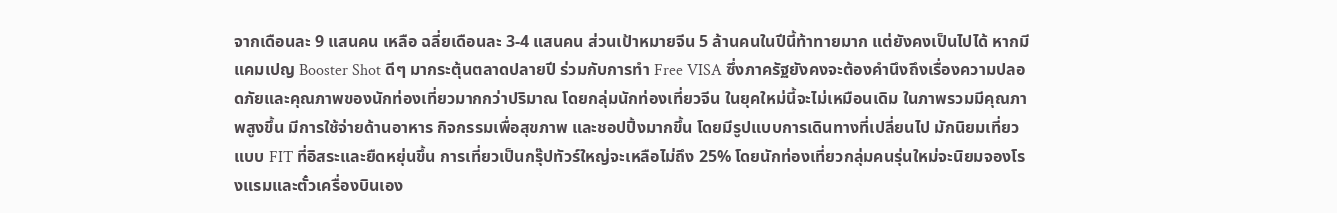จากเดือนละ 9 แสนคน เหลือ ฉลี่ยเดือนละ 3-4 แสนคน ส่วนเป้าหมายจีน 5 ล้านคนในปีนี้ท้าทายมาก แต่ยังคงเป็นไปได้ หากมีแคมเปญ Booster Shot ดีๆ มากระตุ้นตลาดปลายปี ร่วมกับการทำ Free VISA ซึ่งภาครัฐยังคงจะต้องคำนึงถึงเรื่องความปลอดภัยและคุณภาพของนักท่องเที่ยวมากกว่าปริมาณ โดยกลุ่มนักท่องเที่ยวจีน ในยุคใหม่นี้จะไม่เหมือนเดิม ในภาพรวมมีคุณภาพสูงขึ้น มีการใช้จ่ายด้านอาหาร กิจกรรมเพื่อสุขภาพ และชอปปิ้งมากขึ้น โดยมีรูปแบบการเดินทางที่เปลี่ยนไป มักนิยมเที่ยวแบบ FIT ที่อิสระและยืดหยุ่นขึ้น การเที่ยวเป็นกรุ๊ปทัวร์ใหญ่จะเหลือไม่ถึง 25% โดยนักท่องเที่ยวกลุ่มคนรุ่นใหม่จะนิยมจองโรงแรมและตั๋วเครื่องบินเอง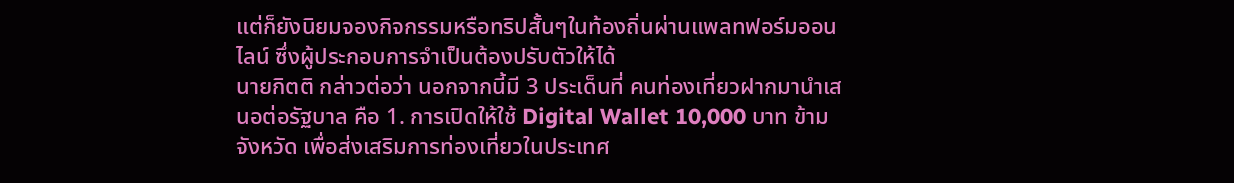แต่ก็ยังนิยมจองกิจกรรมหรือทริปสั้นๆในท้องถิ่นผ่านแพลทฟอร์มออนไลน์ ซึ่งผู้ประกอบการจำเป็นต้องปรับตัวให้ได้
นายกิตติ กล่าวต่อว่า นอกจากนี้มี 3 ประเด็นที่ คนท่องเที่ยวฝากมานำเสนอต่อรัฐบาล คือ 1. การเปิดให้ใช้ Digital Wallet 10,000 บาท ข้ามจังหวัด เพื่อส่งเสริมการท่องเที่ยวในประเทศ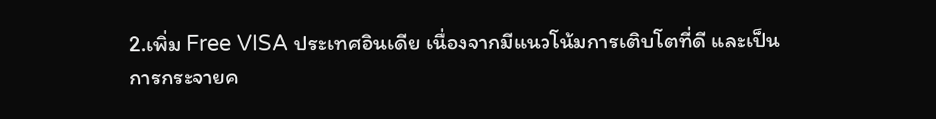2.เพิ่ม Free VISA ประเทศอินเดีย เนื่องจากมีแนวโน้มการเติบโตที่ดี และเป็นการกระจายค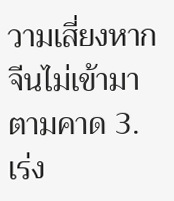วามเสี่ยงหากจีนไม่เข้ามาตามคาด 3. เร่ง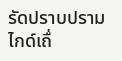รัดปราบปรามไกด์เถื่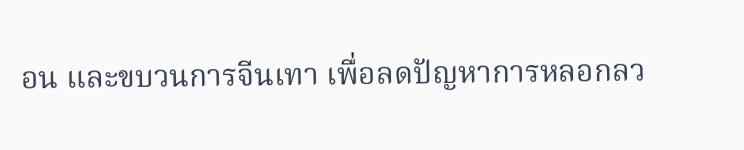อน และขบวนการจีนเทา เพื่อลดปัญหาการหลอกลว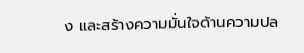ง และสร้างความมั่นใจด้านความปล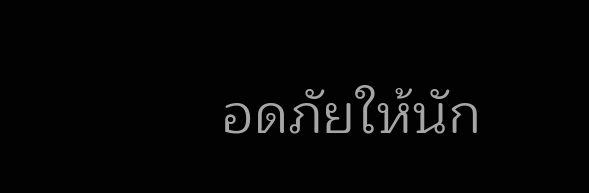อดภัยให้นัก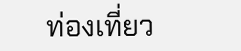ท่องเที่ยว